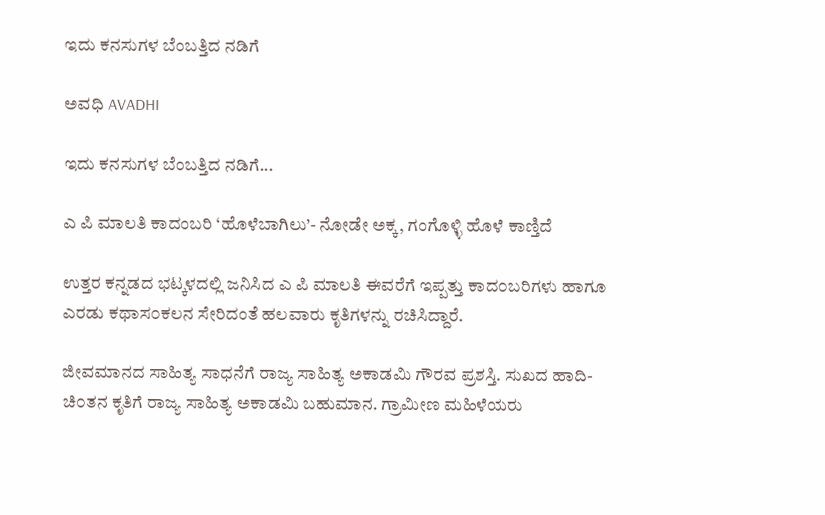ಇದು ಕನಸುಗಳ ಬೆಂಬತ್ತಿದ ನಡಿಗೆ‍

ಅವಧಿ AVADHI

ಇದು ಕನಸುಗಳ ಬೆಂಬತ್ತಿದ ನಡಿಗೆ...

ಎ ಪಿ ಮಾಲತಿ ಕಾದಂಬರಿ ‘ಹೊಳೆಬಾಗಿಲು’- ನೋಡೇ ಅಕ್ಕ, ಗಂಗೊಳ್ಳಿ ಹೊಳೆ ಕಾಣ್ತಿದೆ

ಉತ್ತರ ಕನ್ನಡದ ಭಟ್ಕಳದಲ್ಲಿ ಜನಿಸಿದ ಎ ಪಿ ಮಾಲತಿ ಈವರೆಗೆ ಇಪ್ಪತ್ತು ಕಾದ೦ಬರಿಗಳು ಹಾಗೂ ಎರಡು ಕಥಾಸ೦ಕಲನ ಸೇರಿದಂತೆ ಹಲವಾರು ಕೃತಿಗಳನ್ನು ರಚಿಸಿದ್ದಾರೆ.

ಜೀವಮಾನದ ಸಾಹಿತ್ಯ ಸಾಧನೆಗೆ ರಾಜ್ಯ ಸಾಹಿತ್ಯ ಅಕಾಡಮಿ ಗೌರವ ಪ್ರಶಸ್ತಿ. ಸುಖದ ಹಾದಿ- ಚಿ೦ತನ ಕೃತಿಗೆ ರಾಜ್ಯ ಸಾಹಿತ್ಯ ಅಕಾಡಮಿ ಬಹುಮಾನ. ಗ್ರಾಮೀಣ ಮಹಿಳೆಯರು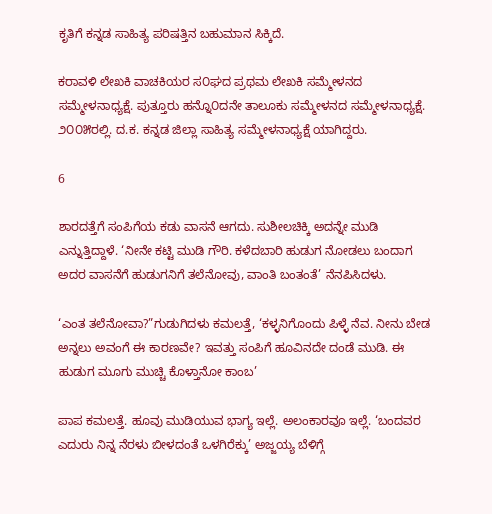ಕೃತಿಗೆ ಕನ್ನಡ ಸಾಹಿತ್ಯ ಪರಿಷತ್ತಿನ ಬಹುಮಾನ ಸಿಕ್ಕಿದೆ.

ಕರಾವಳಿ ಲೇಖಕಿ ವಾಚಕಿಯರ ಸ೦ಘದ ಪ್ರಥಮ ಲೇಖಕಿ ಸಮ್ಮೇಳನದ ಸಮ್ಮೇಳನಾಧ್ಯಕ್ಷೆ. ಪುತ್ತೂರು ಹನ್ನೊ೦ದನೇ ತಾಲೂಕು ಸಮ್ಮೇಳನದ ಸಮ್ಮೇಳನಾಧ್ಯಕ್ಷೆ. ೨೦೦೫ರಲ್ಲಿ. ದ.ಕ. ಕನ್ನಡ ಜಿಲ್ಲಾ ಸಾಹಿತ್ಯ ಸಮ್ಮೇಳನಾಧ್ಯಕ್ಷೆ ಯಾಗಿದ್ದರು.

6

ಶಾರದತ್ತೆಗೆ ಸಂಪಿಗೆಯ ಕಡು ವಾಸನೆ ಆಗದು. ಸುಶೀಲಚಿಕ್ಕಿ ಅದನ್ನೇ ಮುಡಿ ಎನ್ನುತ್ತಿದ್ದಾಳೆ. ‘ನೀನೇ ಕಟ್ಟಿ ಮುಡಿ ಗೌರಿ. ಕಳೆದಬಾರಿ ಹುಡುಗ ನೋಡಲು ಬಂದಾಗ ಅದರ ವಾಸನೆಗೆ ಹುಡುಗನಿಗೆ ತಲೆನೋವು, ವಾಂತಿ ಬಂತಂತೆ’ ನೆನಪಿಸಿದಳು.

‘ಎಂತ ತಲೆನೋವಾ?”ಗುಡುಗಿದಳು ಕಮಲತ್ತೆ, ‘ಕಳ್ಳನಿಗೊಂದು ಪಿಳ್ಳೆ ನೆವ. ನೀನು ಬೇಡ ಅನ್ನಲು ಅವಂಗೆ ಈ ಕಾರಣವೇ? ಇವತ್ತು ಸಂಪಿಗೆ ಹೂವಿನದೇ ದಂಡೆ ಮುಡಿ. ಈ ಹುಡುಗ ಮೂಗು ಮುಚ್ಚಿ ಕೊಳ್ತಾನೋ ಕಾಂಬ’

ಪಾಪ ಕಮಲತ್ತೆ. ಹೂವು ಮುಡಿಯುವ ಭಾಗ್ಯ ಇಲ್ಲೆ. ಅಲಂಕಾರವೂ ಇಲ್ಲೆ. ‘ಬಂದವರ ಎದುರು ನಿನ್ನ ನೆರಳು ಬೀಳದಂತೆ ಒಳಗಿರೆಕ್ಕು’ ಅಜ್ಜಯ್ಯ ಬೆಳಿಗ್ಗೆ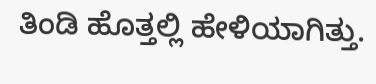ತಿಂಡಿ ಹೊತ್ತಲ್ಲಿ ಹೇಳಿಯಾಗಿತ್ತು.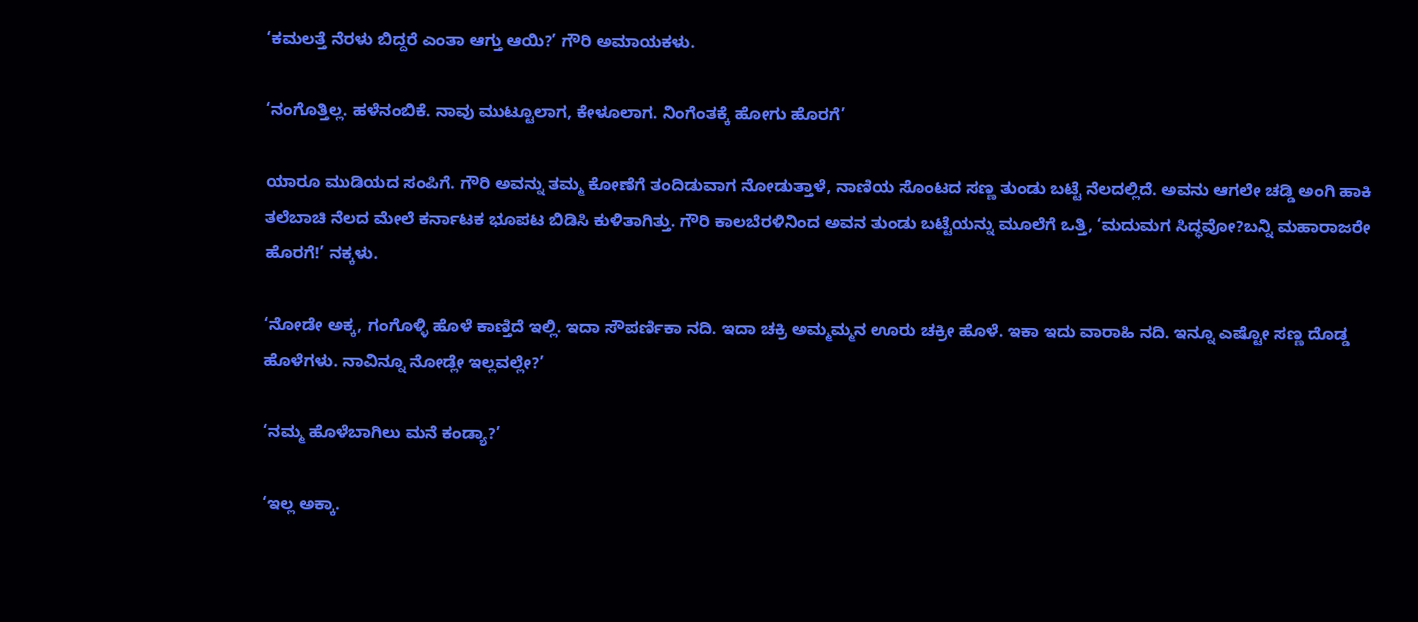‘ಕಮಲತ್ತೆ ನೆರಳು ಬಿದ್ದರೆ ಎಂತಾ ಆಗ್ತು ಆಯಿ?’ ಗೌರಿ ಅಮಾಯಕಳು.

‘ನಂಗೊತ್ತಿಲ್ಲ. ಹಳೆನಂಬಿಕೆ. ನಾವು ಮುಟ್ಟೂಲಾಗ, ಕೇಳೂಲಾಗ. ನಿಂಗೆಂತಕ್ಕೆ ಹೋಗು ಹೊರಗೆ’

ಯಾರೂ ಮುಡಿಯದ ಸಂಪಿಗೆ. ಗೌರಿ ಅವನ್ನು ತಮ್ಮ ಕೋಣೆಗೆ ತಂದಿಡುವಾಗ ನೋಡುತ್ತಾಳೆ, ನಾಣಿಯ ಸೊಂಟದ ಸಣ್ಣ ತುಂಡು ಬಟ್ಟೆ ನೆಲದಲ್ಲಿದೆ. ಅವನು ಆಗಲೇ ಚಡ್ಡಿ ಅಂಗಿ ಹಾಕಿ ತಲೆಬಾಚಿ ನೆಲದ ಮೇಲೆ ಕರ್ನಾಟಕ ಭೂಪಟ ಬಿಡಿಸಿ ಕುಳಿತಾಗಿತ್ತು. ಗೌರಿ ಕಾಲಬೆರಳಿನಿಂದ ಅವನ ತುಂಡು ಬಟ್ಟೆಯನ್ನು ಮೂಲೆಗೆ ಒತ್ತಿ, ‘ಮದುಮಗ ಸಿದ್ಧವೋ?ಬನ್ನಿ ಮಹಾರಾಜರೇ ಹೊರಗೆ!’ ನಕ್ಕಳು.

‘ನೋಡೇ ಅಕ್ಕ, ಗಂಗೊಳ್ಳಿ ಹೊಳೆ ಕಾಣ್ತಿದೆ ಇಲ್ಲಿ. ಇದಾ ಸೌಪರ್ಣಿಕಾ ನದಿ. ಇದಾ ಚಕ್ರಿ ಅಮ್ಮಮ್ಮನ ಊರು ಚಕ್ರೀ ಹೊಳೆ. ಇಕಾ ಇದು ವಾರಾಹಿ ನದಿ. ಇನ್ನೂ ಎಷ್ಟೋ ಸಣ್ಣ ದೊಡ್ಡ ಹೊಳೆಗಳು. ನಾವಿನ್ನೂ ನೋಡ್ಲೇ ಇಲ್ಲವಲ್ಲೇ?’

‘ನಮ್ಮ ಹೊಳೆಬಾಗಿಲು ಮನೆ ಕಂಡ್ಯಾ?’

‘ಇಲ್ಲ ಅಕ್ಕಾ.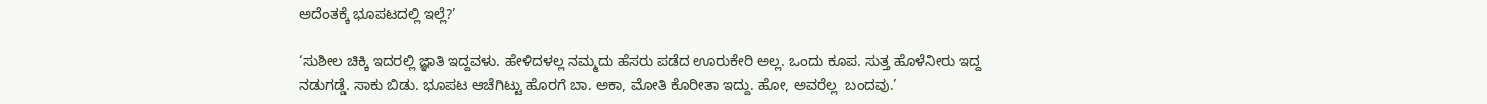ಅದೆಂತಕ್ಕೆ ಭೂಪಟದಲ್ಲಿ ಇಲ್ಲೆ?’

‘ಸುಶೀಲ ಚಿಕ್ಕಿ ಇದರಲ್ಲಿ ಜ್ಞಾತಿ ಇದ್ದವಳು. ಹೇಳಿದಳಲ್ಲ ನಮ್ಮದು ಹೆಸರು ಪಡೆದ ಊರುಕೇರಿ ಅಲ್ಲ. ಒಂದು ಕೂಪ. ಸುತ್ತ ಹೊಳೆನೀರು ಇದ್ದ ನಡುಗಡ್ಡೆ. ಸಾಕು ಬಿಡು. ಭೂಪಟ ಆಚೆಗಿಟ್ಟು ಹೊರಗೆ ಬಾ. ಅಕಾ, ಮೋತಿ ಕೊರೀತಾ ಇದ್ದು. ಹೋ, ಅವರೆಲ್ಲ  ಬಂದವು.’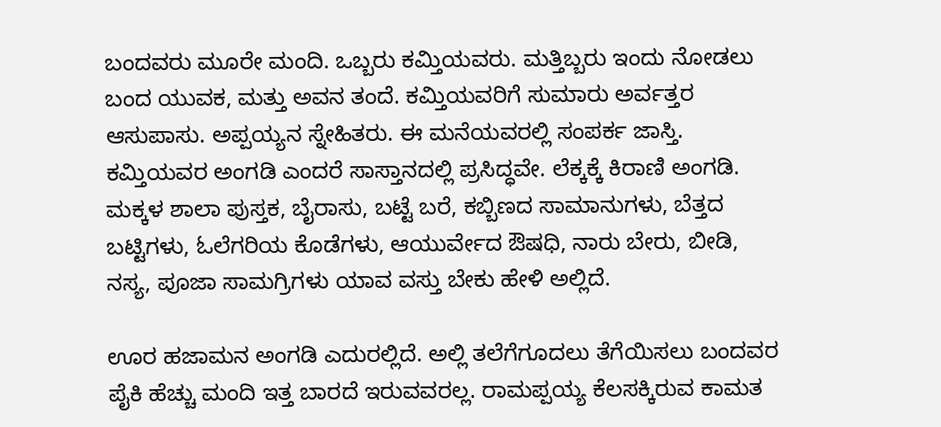ಬಂದವರು ಮೂರೇ ಮಂದಿ. ಒಬ್ಬರು ಕಮ್ತಿಯವರು. ಮತ್ತಿಬ್ಬರು ಇಂದು ನೋಡಲು ಬಂದ ಯುವಕ, ಮತ್ತು ಅವನ ತಂದೆ. ಕಮ್ತಿಯವರಿಗೆ ಸುಮಾರು ಅರ್ವತ್ತರ ಆಸುಪಾಸು. ಅಪ್ಪಯ್ಯನ ಸ್ನೇಹಿತರು. ಈ ಮನೆಯವರಲ್ಲಿ ಸಂಪರ್ಕ ಜಾಸ್ತಿ. ಕಮ್ತಿಯವರ ಅಂಗಡಿ ಎಂದರೆ ಸಾಸ್ತಾನದಲ್ಲಿ ಪ್ರಸಿದ್ಧವೇ. ಲೆಕ್ಕಕ್ಕೆ ಕಿರಾಣಿ ಅಂಗಡಿ. ಮಕ್ಕಳ ಶಾಲಾ ಪುಸ್ತಕ, ಬೈರಾಸು, ಬಟ್ಟೆ ಬರೆ, ಕಬ್ಬಿಣದ ಸಾಮಾನುಗಳು, ಬೆತ್ತದ ಬಟ್ಟಿಗಳು, ಓಲೆಗರಿಯ ಕೊಡೆಗಳು, ಆಯುರ್ವೇದ ಔಷಧಿ, ನಾರು ಬೇರು, ಬೀಡಿ, ನಸ್ಯ, ಪೂಜಾ ಸಾಮಗ್ರಿಗಳು ಯಾವ ವಸ್ತು ಬೇಕು ಹೇಳಿ ಅಲ್ಲಿದೆ.

ಊರ ಹಜಾಮನ ಅಂಗಡಿ ಎದುರಲ್ಲಿದೆ. ಅಲ್ಲಿ ತಲೆಗೆಗೂದಲು ತೆಗೆಯಿಸಲು ಬಂದವರ ಪೈಕಿ ಹೆಚ್ಚು ಮಂದಿ ಇತ್ತ ಬಾರದೆ ಇರುವವರಲ್ಲ. ರಾಮಪ್ಪಯ್ಯ ಕೆಲಸಕ್ಕಿರುವ ಕಾಮತ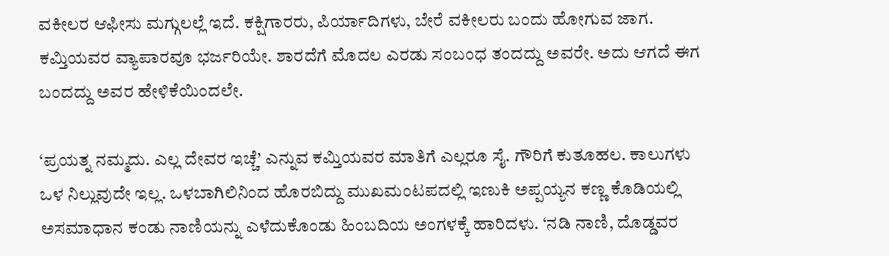ವಕೀಲರ ಆಫೀಸು ಮಗ್ಗುಲಲ್ಲೆ ಇದೆ. ಕಕ್ಷಿಗಾರರು, ಪಿರ್ಯಾದಿಗಳು, ಬೇರೆ ವಕೀಲರು ಬಂದು ಹೋಗುವ ಜಾಗ. ಕಮ್ತಿಯವರ ವ್ಯಾಪಾರವೂ ಭರ್ಜರಿಯೇ. ಶಾರದೆಗೆ ಮೊದಲ ಎರಡು ಸಂಬಂಧ ತಂದದ್ದು ಅವರೇ. ಅದು ಆಗದೆ ಈಗ ಬಂದದ್ದು ಅವರ ಹೇಳಿಕೆಯಿಂದಲೇ.

‘ಪ್ರಯತ್ನ ನಮ್ಮದು. ಎಲ್ಲ ದೇವರ ಇಚ್ಚೆ’ ಎನ್ನುವ ಕಮ್ತಿಯವರ ಮಾತಿಗೆ ಎಲ್ಲರೂ ಸೈ. ಗೌರಿಗೆ ಕುತೂಹಲ. ಕಾಲುಗಳು ಒಳ ನಿಲ್ಲುವುದೇ ಇಲ್ಲ. ಒಳಬಾಗಿಲಿನಿಂದ ಹೊರಬಿದ್ದು ಮುಖಮಂಟಪದಲ್ಲಿ ಇಣುಕಿ ಅಪ್ಪಯ್ಯನ ಕಣ್ಣ ಕೊಡಿಯಲ್ಲಿ ಅಸಮಾಧಾನ ಕಂಡು ನಾಣಿಯನ್ನು ಎಳೆದುಕೊಂಡು ಹಿಂಬದಿಯ ಅಂಗಳಕ್ಕೆ ಹಾರಿದಳು. ‘ನಡಿ ನಾಣಿ, ದೊಡ್ಡವರ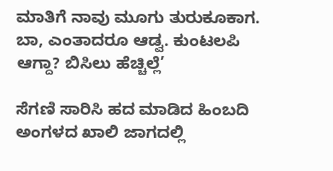ಮಾತಿಗೆ ನಾವು ಮೂಗು ತುರುಕೂಕಾಗ. ಬಾ, ಎಂತಾದರೂ ಆಡ್ವ. ಕುಂಟಲಪಿ ಆಗ್ದಾ? ಬಿಸಿಲು ಹೆಚ್ಚಿಲ್ಲೆ’

ಸೆಗಣಿ ಸಾರಿಸಿ ಹದ ಮಾಡಿದ ಹಿಂಬದಿ ಅಂಗಳದ ಖಾಲಿ ಜಾಗದಲ್ಲಿ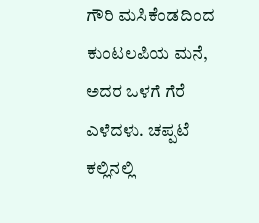ಗೌರಿ ಮಸಿಕೆಂಡದಿಂದ ಕುಂಟಲಪಿಯ ಮನೆ, ಅದರ ಒಳಗೆ ಗೆರೆ ಎಳೆದಳು. ಚಪ್ಪಟೆ ಕಲ್ಲಿನಲ್ಲಿ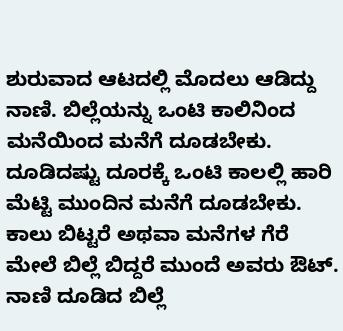ಶುರುವಾದ ಆಟದಲ್ಲಿ ಮೊದಲು ಆಡಿದ್ದು ನಾಣಿ. ಬಿಲ್ಲೆಯನ್ನು ಒಂಟಿ ಕಾಲಿನಿಂದ ಮನೆಯಿಂದ ಮನೆಗೆ ದೂಡಬೇಕು. ದೂಡಿದಷ್ಟು ದೂರಕ್ಕೆ ಒಂಟಿ ಕಾಲಲ್ಲಿ ಹಾರಿ ಮೆಟ್ಟಿ ಮುಂದಿನ ಮನೆಗೆ ದೂಡಬೇಕು. ಕಾಲು ಬಿಟ್ಟರೆ ಅಥವಾ ಮನೆಗಳ ಗೆರೆ ಮೇಲೆ ಬಿಲ್ಲೆ ಬಿದ್ದರೆ ಮುಂದೆ ಅವರು ಔಟ್. ನಾಣಿ ದೂಡಿದ ಬಿಲ್ಲೆ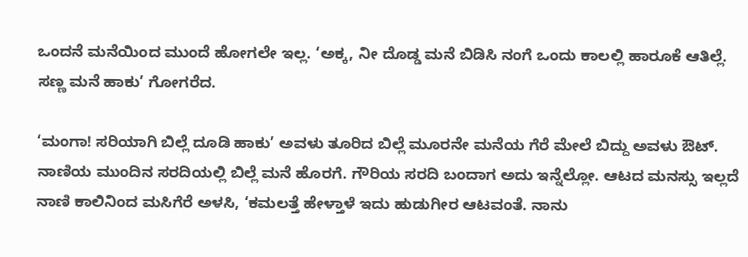ಒಂದನೆ ಮನೆಯಿಂದ ಮುಂದೆ ಹೋಗಲೇ ಇಲ್ಲ. ‘ಅಕ್ಕ, ನೀ ದೊಡ್ಡ ಮನೆ ಬಿಡಿಸಿ ನಂಗೆ ಒಂದು ಕಾಲಲ್ಲಿ ಹಾರೂಕೆ ಆತಿಲ್ಲೆ. ಸಣ್ಣ ಮನೆ ಹಾಕು’ ಗೋಗರೆದ.

‘ಮಂಗಾ! ಸರಿಯಾಗಿ ಬಿಲ್ಲೆ ದೂಡಿ ಹಾಕು’ ಅವಳು ತೂರಿದ ಬಿಲ್ಲೆ ಮೂರನೇ ಮನೆಯ ಗೆರೆ ಮೇಲೆ ಬಿದ್ದು ಅವಳು ಔಟ್. ನಾಣಿಯ ಮುಂದಿನ ಸರದಿಯಲ್ಲಿ ಬಿಲ್ಲೆ ಮನೆ ಹೊರಗೆ. ಗೌರಿಯ ಸರದಿ ಬಂದಾಗ ಅದು ಇನ್ನೆಲ್ಲೋ. ಆಟದ ಮನಸ್ಸು ಇಲ್ಲದೆ ನಾಣಿ ಕಾಲಿನಿಂದ ಮಸಿಗೆರೆ ಅಳಸಿ, ‘ಕಮಲತ್ತೆ ಹೇಳ್ತಾಳೆ ಇದು ಹುಡುಗೀರ ಆಟವಂತೆ. ನಾನು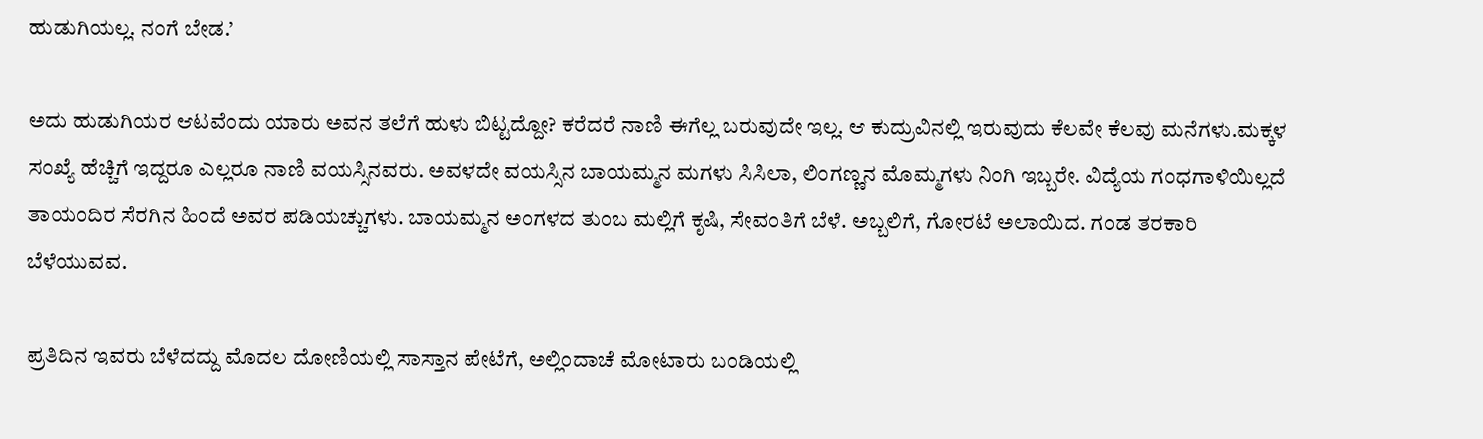ಹುಡುಗಿಯಲ್ಲ. ನಂಗೆ ಬೇಡ.’

ಅದು ಹುಡುಗಿಯರ ಆಟವೆಂದು ಯಾರು ಅವನ ತಲೆಗೆ ಹುಳು ಬಿಟ್ಟದ್ದೋ? ಕರೆದರೆ ನಾಣಿ ಈಗೆಲ್ಲ ಬರುವುದೇ ಇಲ್ಲ. ಆ ಕುದ್ರುವಿನಲ್ಲಿ ಇರುವುದು ಕೆಲವೇ ಕೆಲವು ಮನೆಗಳು.ಮಕ್ಕಳ ಸಂಖ್ಯೆ ಹೆಚ್ಚಿಗೆ ಇದ್ದರೂ ಎಲ್ಲರೂ ನಾಣಿ ವಯಸ್ಸಿನವರು. ಅವಳದೇ ವಯಸ್ಸಿನ ಬಾಯಮ್ಮನ ಮಗಳು ಸಿಸಿಲಾ, ಲಿಂಗಣ್ಣನ ಮೊಮ್ಮಗಳು ನಿಂಗಿ ಇಬ್ಬರೇ. ವಿದ್ಯೆಯ ಗಂಧಗಾಳಿಯಿಲ್ಲದೆ ತಾಯಂದಿರ ಸೆರಗಿನ ಹಿಂದೆ ಅವರ ಪಡಿಯಚ್ಚುಗಳು. ಬಾಯಮ್ಮನ ಅಂಗಳದ ತುಂಬ ಮಲ್ಲಿಗೆ ಕೃಷಿ, ಸೇವಂತಿಗೆ ಬೆಳೆ. ಅಬ್ಬಲಿಗೆ, ಗೋರಟೆ ಅಲಾಯಿದ. ಗಂಡ ತರಕಾರಿ ಬೆಳೆಯುವವ.

ಪ್ರತಿದಿನ ಇವರು ಬೆಳೆದದ್ದು ಮೊದಲ ದೋಣಿಯಲ್ಲಿ ಸಾಸ್ತಾನ ಪೇಟೆಗೆ, ಅಲ್ಲಿಂದಾಚೆ ಮೋಟಾರು ಬಂಡಿಯಲ್ಲಿ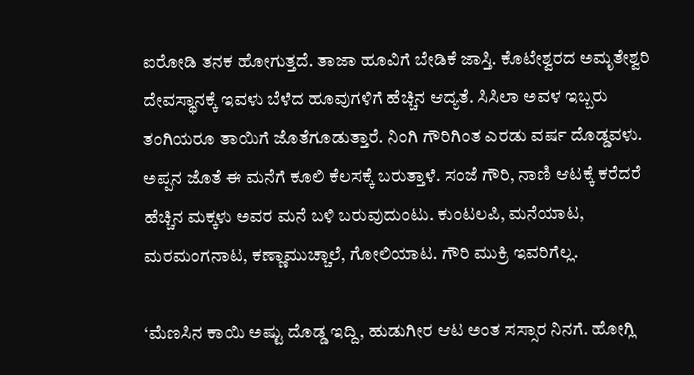ಐರೋಡಿ ತನಕ ಹೋಗುತ್ತದೆ. ತಾಜಾ ಹೂವಿಗೆ ಬೇಡಿಕೆ ಜಾಸ್ತಿ. ಕೊಟೇಶ್ವರದ ಅಮೃತೇಶ್ವರಿ ದೇವಸ್ಥಾನಕ್ಕೆ ಇವಳು ಬೆಳೆದ ಹೂವುಗಳಿಗೆ ಹೆಚ್ಚಿನ ಆದ್ಯತೆ. ಸಿಸಿಲಾ ಅವಳ ಇಬ್ಬರು ತಂಗಿಯರೂ ತಾಯಿಗೆ ಜೊತೆಗೂಡುತ್ತಾರೆ. ನಿಂಗಿ ಗೌರಿಗಿಂತ ಎರಡು ವರ್ಷ ದೊಡ್ಡವಳು. ಅಪ್ಪನ ಜೊತೆ ಈ ಮನೆಗೆ ಕೂಲಿ ಕೆಲಸಕ್ಕೆ ಬರುತ್ತಾಳೆ. ಸಂಜೆ ಗೌರಿ, ನಾಣಿ ಆಟಕ್ಕೆ ಕರೆದರೆ ಹೆಚ್ಚಿನ ಮಕ್ಕಳು ಅವರ ಮನೆ ಬಳಿ ಬರುವುದುಂಟು. ಕುಂಟಲಪಿ, ಮನೆಯಾಟ, ಮರಮಂಗನಾಟ, ಕಣ್ಣಾಮುಚ್ಚಾಲೆ, ಗೋಲಿಯಾಟ. ಗೌರಿ ಮುಕ್ರಿ ಇವರಿಗೆಲ್ಲ.

‘ಮೆಣಸಿನ ಕಾಯಿ ಅಷ್ಟು ದೊಡ್ಡ ಇದ್ದಿ, ಹುಡುಗೀರ ಆಟ ಅಂತ ಸಸ್ಸಾರ ನಿನಗೆ. ಹೋಗ್ಲಿ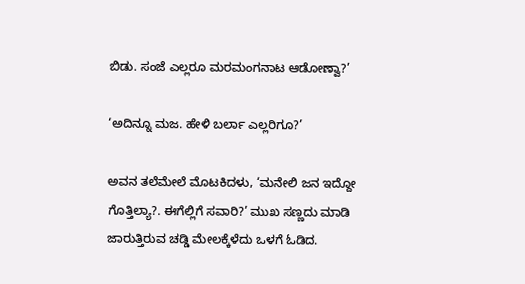ಬಿಡು. ಸಂಜೆ ಎಲ್ಲರೂ ಮರಮಂಗನಾಟ ಆಡೋಣ್ವಾ?’

‘ಅದಿನ್ನೂ ಮಜ. ಹೇಳಿ ಬರ್ಲಾ ಎಲ್ಲರಿಗೂ?’

ಅವನ ತಲೆಮೇಲೆ ಮೊಟಕಿದಳು, ‘ಮನೇಲಿ ಜನ ಇದ್ದೋ ಗೊತ್ತಿಲ್ಯಾ?. ಈಗೆಲ್ಲಿಗೆ ಸವಾರಿ?’ ಮುಖ ಸಣ್ಣದು ಮಾಡಿ ಜಾರುತ್ತಿರುವ ಚಡ್ಡಿ ಮೇಲಕ್ಕೆಳೆದು ಒಳಗೆ ಓಡಿದ.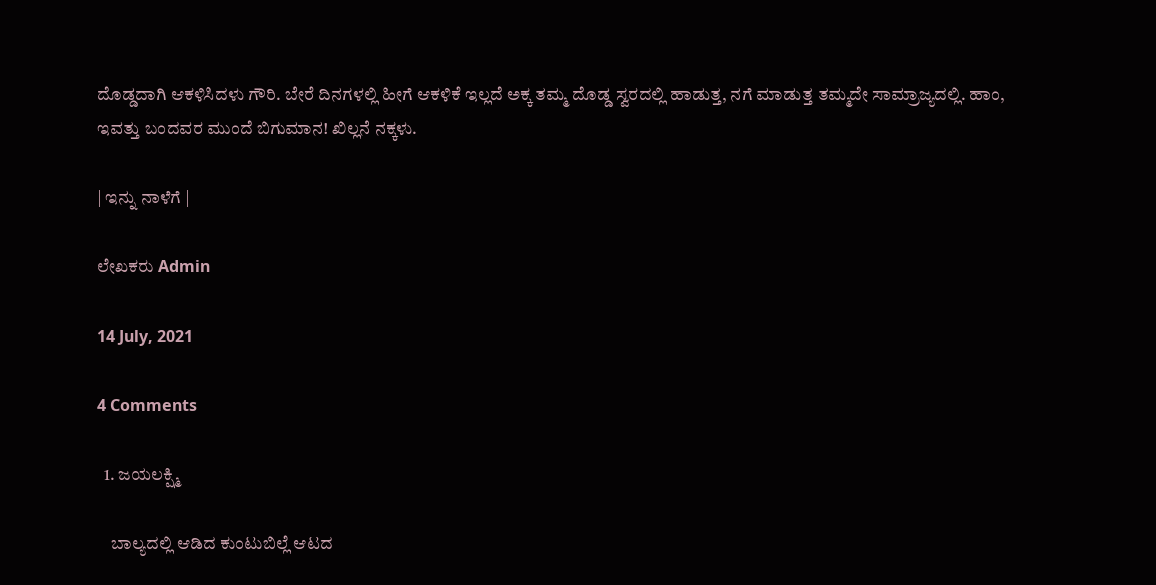ದೊಡ್ಡದಾಗಿ ಆಕಳಿಸಿದಳು ಗೌರಿ. ಬೇರೆ ದಿನಗಳಲ್ಲಿ ಹೀಗೆ ಆಕಳಿಕೆ ಇಲ್ಲದೆ ಅಕ್ಕ ತಮ್ಮ ದೊಡ್ಡ ಸ್ವರದಲ್ಲಿ ಹಾಡುತ್ತ, ನಗೆ ಮಾಡುತ್ತ ತಮ್ಮದೇ ಸಾಮ್ರಾಜ್ಯದಲ್ಲಿ. ಹಾಂ, ಇವತ್ತು ಬಂದವರ ಮುಂದೆ ಬಿಗುಮಾನ! ಖಿಲ್ಲನೆ ನಕ್ಕಳು.

| ಇನ್ನು ನಾಳೆಗೆ |

ಲೇಖಕರು Admin

14 July, 2021

4 Comments

  1. ಜಯಲಕ್ಷ್ಮಿ

    ಬಾಲ್ಯದಲ್ಲಿ ಆಡಿದ ಕುಂಟುಬಿಲ್ಲೆ ಆಟದ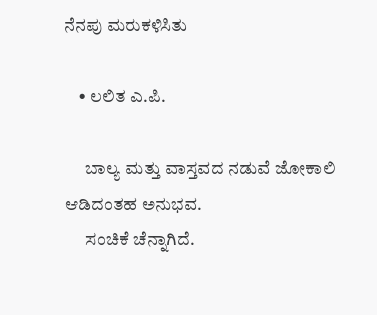ನೆನಪು ಮರುಕಳಿಸಿತು

    • ಲಲಿತ ಎ.ಪಿ.

      ಬಾಲ್ಯ ಮತ್ತು ವಾಸ್ತವದ ನಡುವೆ ಜೋಕಾಲಿ ಆಡಿದಂತಹ ಅನುಭವ.
      ಸಂಚಿಕೆ ಚೆನ್ನಾಗಿದೆ.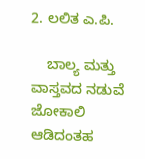2. ಲಲಿತ ಎ.ಪಿ.

    ಬಾಲ್ಯ ಮತ್ತು ವಾಸ್ತವದ ನಡುವೆ ಜೋಕಾಲಿ ಆಡಿದಂತಹ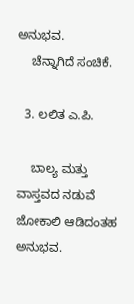ಅನುಭವ.
    ಚೆನ್ನಾಗಿದೆ ಸಂಚಿಕೆ.

  3. ಲಲಿತ ಎ.ಪಿ.

    ಬಾಲ್ಯ ಮತ್ತು ವಾಸ್ತವದ ನಡುವೆ ಜೋಕಾಲಿ ಆಡಿದಂತಹ ಅನುಭವ.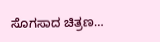ಸೊಗಸಾದ ಚಿತ್ರಣ…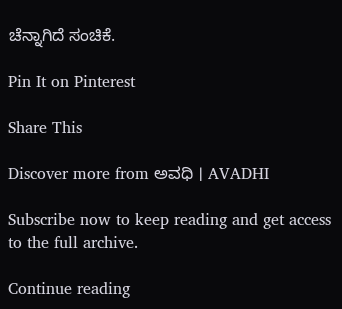ಚೆನ್ನಾಗಿದೆ ಸಂಚಿಕೆ.

Pin It on Pinterest

Share This

Discover more from ಅವಧಿ । AVADHI

Subscribe now to keep reading and get access to the full archive.

Continue reading